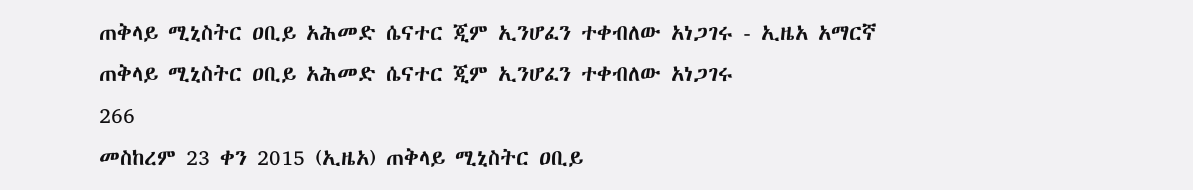ጠቅላይ ሚኒስትር ዐቢይ አሕመድ ሴናተር ጂም ኢንሆፈን ተቀብለው አነጋገሩ - ኢዜአ አማርኛ
ጠቅላይ ሚኒስትር ዐቢይ አሕመድ ሴናተር ጂም ኢንሆፈን ተቀብለው አነጋገሩ
266
መስከረም 23 ቀን 2015 (ኢዜአ) ጠቅላይ ሚኒስትር ዐቢይ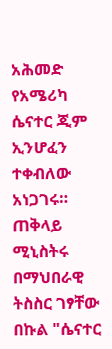አሕመድ የአሜሪካ ሴናተር ጂም ኢንሆፈን ተቀብለው አነጋገሩ።
ጠቅላይ ሚኒስትሩ በማህበራዊ ትስስር ገፃቸው በኩል "ሴናተር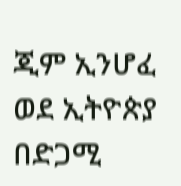ጂም ኢንሆፈ ወደ ኢትዮጵያ በድጋሚ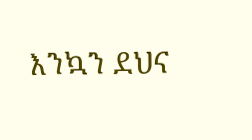እንኳን ደህና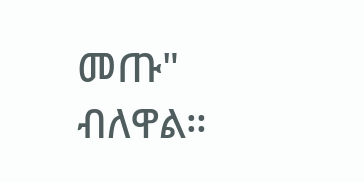መጡ" ብለዋል።